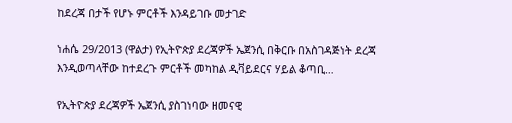ከደረጃ በታች የሆኑ ምርቶች እንዳይገቡ መታገድ

ነሐሴ 29/2013 (ዋልታ) የኢትዮጵያ ደረጃዎች ኤጀንሲ በቅርቡ በአስገዳጅነት ደረጃ እንዲወጣላቸው ከተደረጉ ምርቶች መካከል ዲቫይደርና ሃይል ቆጣቢ…

የኢትዮጵያ ደረጃዎች ኤጀንሲ ያስገነባው ዘመናዊ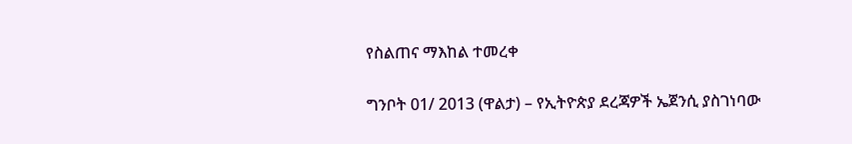የስልጠና ማእከል ተመረቀ

ግንቦት 01/ 2013 (ዋልታ) – የኢትዮጵያ ደረጃዎች ኤጀንሲ ያስገነባው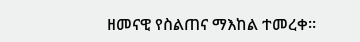ዘመናዊ የስልጠና ማእከል ተመረቀ።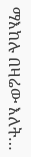ማእከሉ በዛሬው እለት…